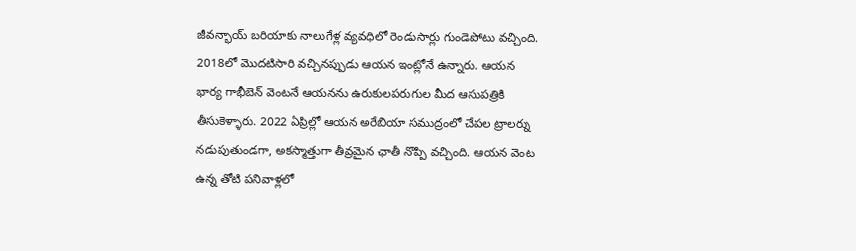జీవన్భాయ్ బరియాకు నాలుగేళ్ల వ్యవధిలో రెండుసార్లు గుండెపోటు వచ్చింది. 2018లో మొదటిసారి వచ్చినప్పుడు ఆయన ఇంట్లోనే ఉన్నారు. ఆయన భార్య గాభీబెన్ వెంటనే ఆయనను ఉరుకులపరుగుల మీద ఆసుపత్రికి తీసుకెళ్ళారు. 2022 ఏప్రిల్లో ఆయన అరేబియా సముద్రంలో చేపల ట్రాలర్ను నడుపుతుండగా, అకస్మాత్తుగా తీవ్రమైన ఛాతీ నొప్పి వచ్చింది. ఆయన వెంట ఉన్న తోటి పనివాళ్లలో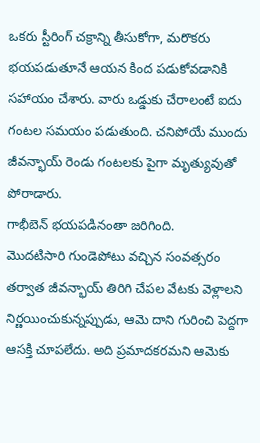ఒకరు స్టీరింగ్ చక్రాన్ని తీసుకోగా, మరొకరు భయపడుతూనే ఆయన కింద పడుకోవడానికి సహాయం చేశారు. వారు ఒడ్డుకు చేరాలంటే ఐదు గంటల సమయం పడుతుంది. చనిపోయే ముందు జీవన్భాయ్ రెండు గంటలకు పైగా మృత్యువుతో పోరాడారు.
గాభీబెన్ భయపడినంతా జరిగింది.
మొదటిసారి గుండెపోటు వచ్చిన సంవత్సరం తర్వాత జీవన్భాయ్ తిరిగి చేపల వేటకు వెళ్లాలని నిర్ణయించుకున్నప్పుడు, ఆమె దాని గురించి పెద్దగా ఆసక్తి చూపలేదు. అది ప్రమాదకరమని ఆమెకు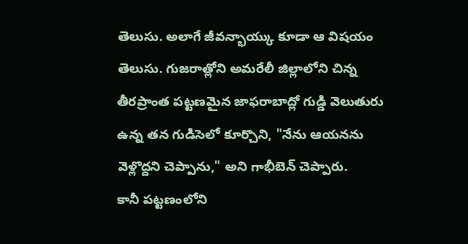తెలుసు. అలాగే జీవన్భాయ్కు కూడా ఆ విషయం తెలుసు. గుజరాత్లోని అమరేలీ జిల్లాలోని చిన్న తీరప్రాంత పట్టణమైన జాఫరాబాద్లో గుడ్డి వెలుతురు ఉన్న తన గుడిసెలో కూర్చొని, "నేను ఆయనను వెళ్లొద్దని చెప్పాను," అని గాభీబెన్ చెప్పారు.
కానీ పట్టణంలోని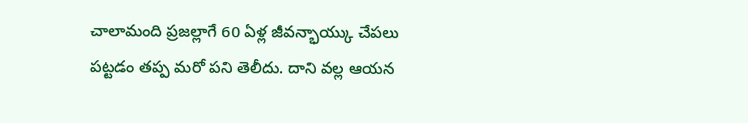చాలామంది ప్రజల్లాగే 60 ఏళ్ల జీవన్భాయ్కు చేపలు పట్టడం తప్ప మరో పని తెలీదు. దాని వల్ల ఆయన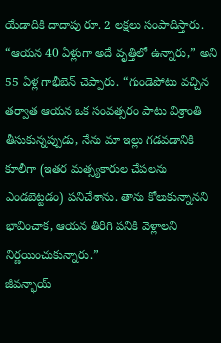యేడాదికి దాదాపు రూ. 2 లక్షలు సంపాదిస్తారు. “ఆయన 40 ఏళ్లుగా అదే వృత్తిలో ఉన్నారు,” అని 55 ఏళ్ల గాభీబెన్ చెప్పారు. “గుండెపోటు వచ్చిన తర్వాత ఆయన ఒక సంవత్సరం పాటు విశ్రాంతి తీసుకున్నప్పుడు, నేను మా ఇల్లు గడవడానికి కూలీగా (ఇతర మత్స్యకారుల చేపలను ఎండబెట్టడం) పనిచేశాను. తాను కోలుకున్నానని భావించాక, ఆయన తిరిగి పనికి వెళ్లాలని నిర్ణయించుకున్నారు.”
జీవన్భాయ్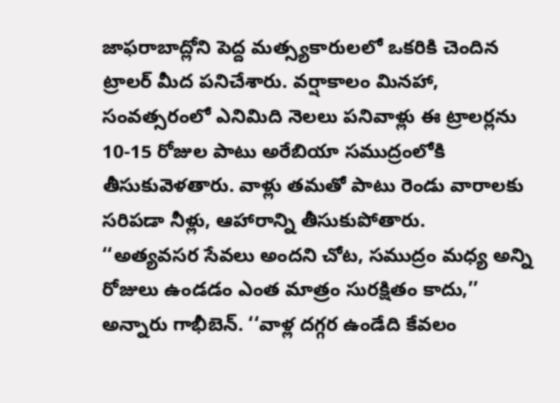జాఫరాబాద్లోని పెద్ద మత్స్యకారులలో ఒకరికి చెందిన ట్రాలర్ మీద పనిచేశారు. వర్షాకాలం మినహా, సంవత్సరంలో ఎనిమిది నెలలు పనివాళ్లు ఈ ట్రాలర్లను 10-15 రోజుల పాటు అరేబియా సముద్రంలోకి తీసుకువెళతారు. వాళ్లు తమతో పాటు రెండు వారాలకు సరిపడా నీళ్లు, ఆహారాన్ని తీసుకుపోతారు.
‘‘అత్యవసర సేవలు అందని చోట, సముద్రం మధ్య అన్ని రోజులు ఉండడం ఎంత మాత్రం సురక్షితం కాదు,’’ అన్నారు గాభీబెన్. ‘‘వాళ్ల దగ్గర ఉండేది కేవలం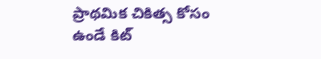ప్రాథమిక చికిత్స కోసం ఉండే కిట్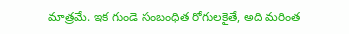మాత్రమే. ఇక గుండె సంబంధిత రోగులకైతే, అది మరింత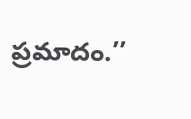ప్రమాదం.’’